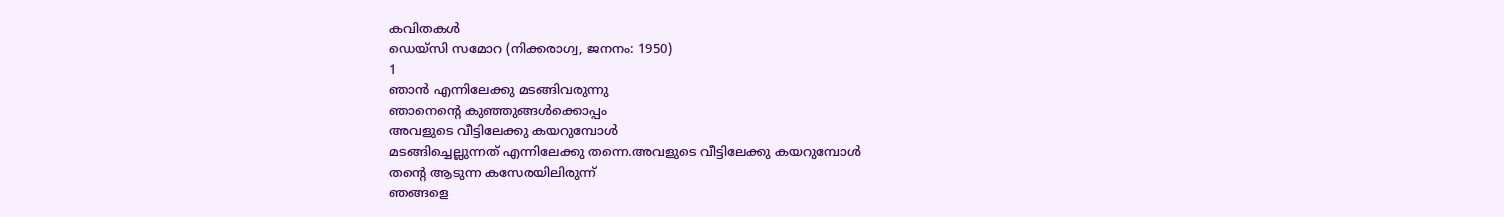കവിതകൾ
ഡെയ്സി സമോറ (നിക്കരാഗ്വ, ജനനം: 1950)
1
ഞാൻ എന്നിലേക്കു മടങ്ങിവരുന്നു
ഞാനെൻ്റെ കുഞ്ഞുങ്ങൾക്കൊപ്പം
അവളുടെ വീട്ടിലേക്കു കയറുമ്പോൾ
മടങ്ങിച്ചെല്ലുന്നത് എന്നിലേക്കു തന്നെ.അവളുടെ വീട്ടിലേക്കു കയറുമ്പോൾ
തൻ്റെ ആടുന്ന കസേരയിലിരുന്ന്
ഞങ്ങളെ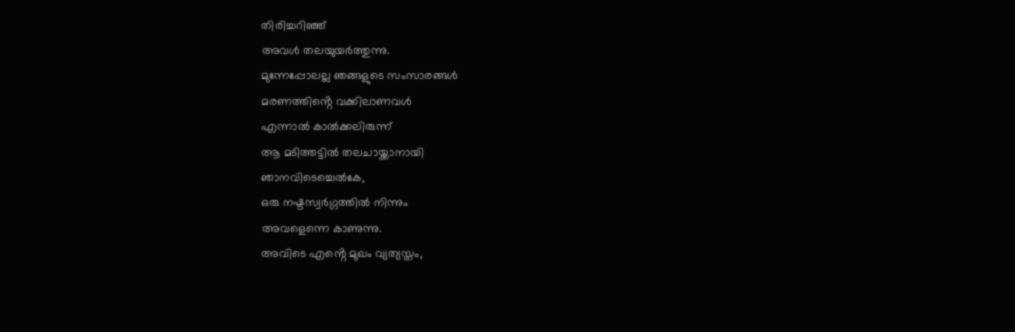തിരിച്ചറിഞ്ഞ്
അവൾ തലയുയർത്തുന്നു.
മുന്നേപ്പോലല്ല ഞങ്ങളുടെ സംസാരങ്ങൾ
മരണത്തിൻ്റെ വക്കിലാണവൾ
എന്നാൽ കാൽക്കലിരുന്ന്
ആ മടിത്തട്ടിൽ തലചായ്ക്കാനായി
ഞാനവിടെച്ചെൽകേ,
ഒരു നഷ്ടസ്വർഗ്ഗത്തിൽ നിന്നും
അവളെന്നെ കാണുന്നു.
അവിടെ എൻ്റെ മുഖം വ്യത്യസ്തം,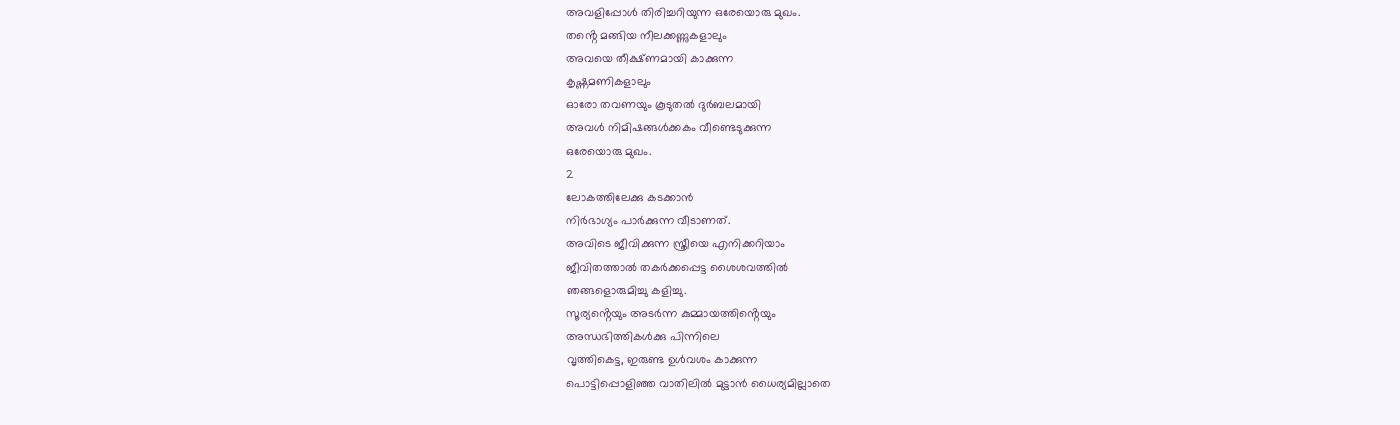അവളിപ്പോൾ തിരിച്ചറിയുന്ന ഒരേയൊരു മുഖം.
തൻ്റെ മങ്ങിയ നീലക്കണ്ണുകളാലും
അവയെ തീക്ഷ്ണമായി കാക്കുന്ന
കൃഷ്ണമണികളാലും
ഓരോ തവണയും കൂടുതൽ ദുർബലമായി
അവൾ നിമിഷങ്ങൾക്കകം വീണ്ടെടുക്കുന്ന
ഒരേയൊരു മുഖം.
2
ലോകത്തിലേക്കു കടക്കാൻ
നിർഭാഗ്യം പാർക്കുന്ന വീടാണത്.
അവിടെ ജീവിക്കുന്ന സ്ത്രീയെ എനിക്കറിയാം
ജീവിതത്താൽ തകർക്കപ്പെട്ട ശൈശവത്തിൽ
ഞങ്ങളൊരുമിച്ചു കളിച്ചു.
സൂര്യൻ്റെയും അടർന്ന കുമ്മായത്തിൻ്റെയും
അന്ധഭിത്തികൾക്കു പിന്നിലെ
വൃത്തികെട്ട, ഇരുണ്ട ഉൾവശം കാക്കുന്ന
പൊട്ടിപ്പൊളിഞ്ഞ വാതിലിൽ മുട്ടാൻ ധൈര്യമില്ലാതെ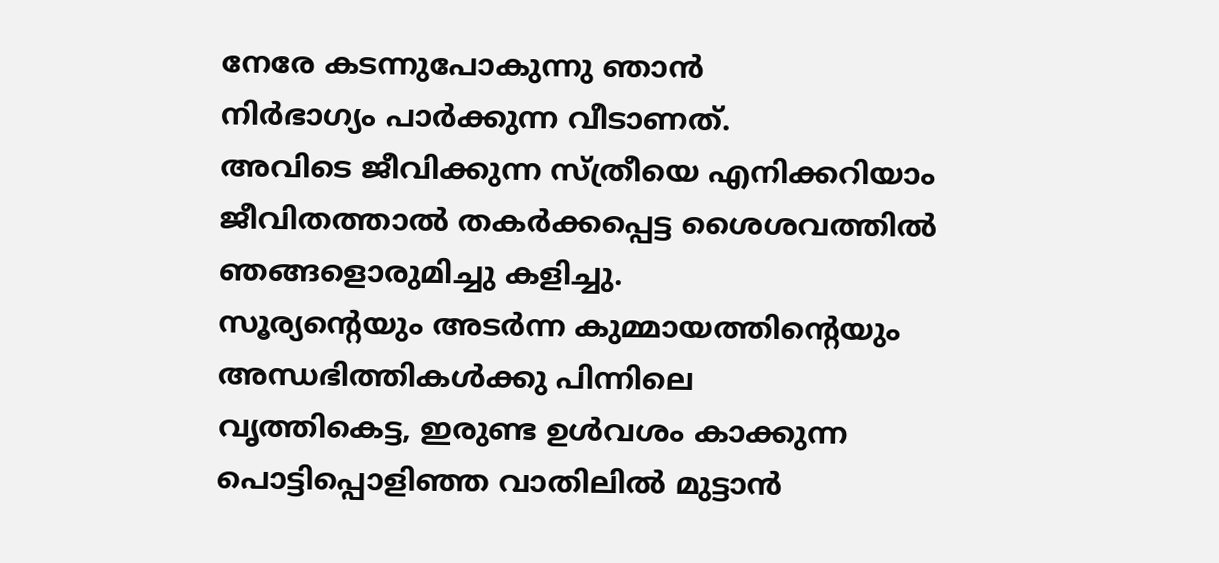നേരേ കടന്നുപോകുന്നു ഞാൻ
നിർഭാഗ്യം പാർക്കുന്ന വീടാണത്.
അവിടെ ജീവിക്കുന്ന സ്ത്രീയെ എനിക്കറിയാം
ജീവിതത്താൽ തകർക്കപ്പെട്ട ശൈശവത്തിൽ
ഞങ്ങളൊരുമിച്ചു കളിച്ചു.
സൂര്യൻ്റെയും അടർന്ന കുമ്മായത്തിൻ്റെയും
അന്ധഭിത്തികൾക്കു പിന്നിലെ
വൃത്തികെട്ട, ഇരുണ്ട ഉൾവശം കാക്കുന്ന
പൊട്ടിപ്പൊളിഞ്ഞ വാതിലിൽ മുട്ടാൻ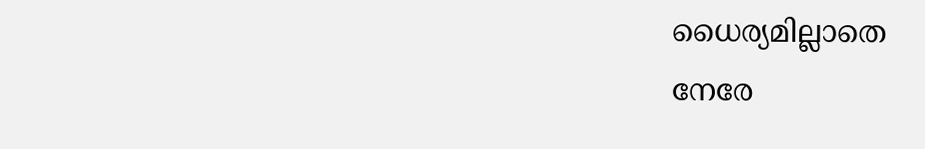ധൈര്യമില്ലാതെ
നേരേ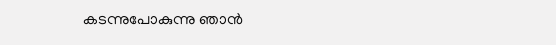കടന്നുപോകുന്നു ഞാൻ